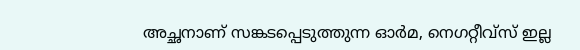അച്ഛനാണ് സങ്കടപ്പെടുത്തുന്ന ഓർമ, നെഗറ്റീവ്സ് ഇല്ല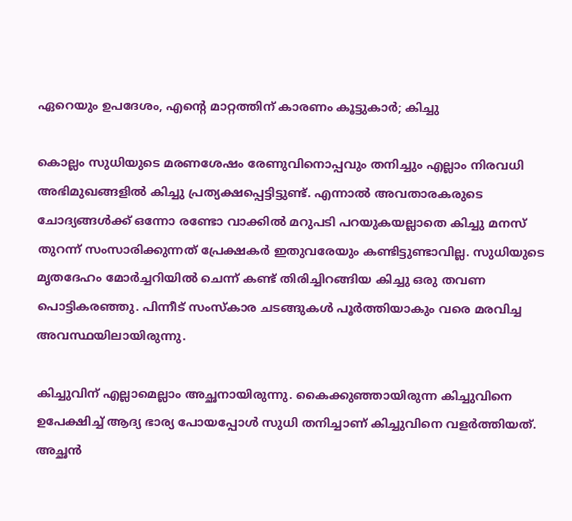ഏറെയും ഉപദേശം, എന്റെ മാറ്റത്തിന് കാരണം കൂട്ടുകാർ; കിച്ചു

കൊല്ലം സുധിയുടെ മരണശേഷം രേണുവിനൊപ്പവും തനിച്ചും എല്ലാം നിരവധി അഭിമുഖങ്ങളിൽ കിച്ചു പ്രത്യക്ഷപ്പെട്ടിട്ടുണ്ട്. എന്നാൽ അവതാരകരുടെ ചോദ്യങ്ങൾക്ക് ഒന്നോ രണ്ടോ വാക്കിൽ മറുപടി പറയുകയല്ലാതെ കിച്ചു മനസ് തുറന്ന് സംസാരിക്കുന്നത് പ്രേക്ഷകർ ഇതുവരേയും കണ്ടിട്ടുണ്ടാവില്ല. സുധിയുടെ മൃതദേഹം മോർച്ചറിയിൽ ചെന്ന് കണ്ട് തിരിച്ചിറങ്ങിയ കിച്ചു ഒരു തവണ പൊട്ടികരഞ്ഞു. പിന്നീട് സംസ്കാര ചടങ്ങുകൾ പൂർത്തിയാകും വരെ മരവിച്ച അവസ്ഥയിലായിരുന്നു.

കിച്ചുവിന് എല്ലാമെല്ലാം അച്ഛനായിരുന്നു. കൈക്കുഞ്ഞായിരുന്ന കിച്ചുവിനെ ഉപേക്ഷിച്ച് ആദ്യ ഭാര്യ പോയപ്പോൾ സുധി തനിച്ചാണ് കിച്ചുവിനെ വളർത്തിയത്. അച്ഛൻ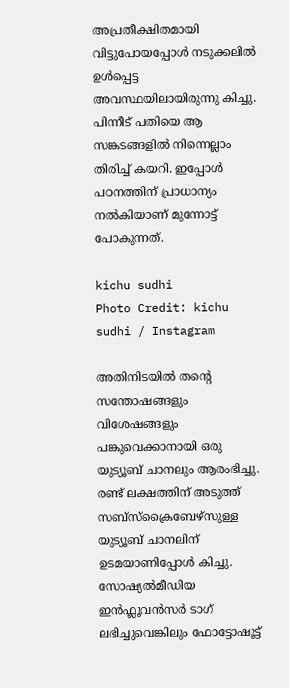അപ്രതീക്ഷിതമായി വിട്ടുപോയപ്പോൾ നടുക്കലിൽ ഉൾപ്പെട്ട അവസ്ഥയിലായിരുന്നു കിച്ചു. പിന്നീട് പതിയെ ആ സങ്കടങ്ങളിൽ നിന്നെല്ലാം തിരിച്ച് കയറി. ഇപ്പോൾ പഠനത്തിന് പ്രാധാന്യം നൽകിയാണ് മുന്നോട്ട് പോകുന്നത്.

kichu sudhi
Photo Credit: kichu sudhi / Instagram

അതിനിടയിൽ തന്റെ സന്തോഷങ്ങളും വിശേഷങ്ങളും പങ്കുവെക്കാനായി ഒരു യുട്യൂബ് ചാനലും ആരംഭിച്ചു. രണ്ട് ലക്ഷത്തിന് അടുത്ത് സബ്സ്ക്രൈബേഴ്സുള്ള യുട്യൂബ് ചാനലിന് ഉടമയാണിപ്പോൾ കിച്ചു. സോഷ്യൽമീഡിയ ഇൻഫ്ലൂവൻസർ ടാഗ് ലഭിച്ചുവെങ്കിലും ഫോട്ടോഷൂട്ട്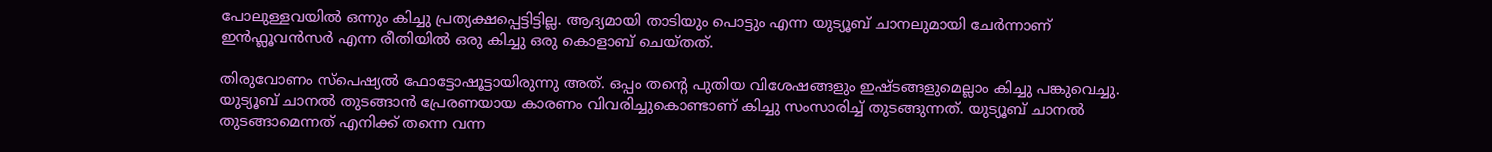പോലുള്ളവയിൽ ഒന്നും കിച്ചു പ്രത്യക്ഷപ്പെട്ടിട്ടില്ല. ആദ്യമായി താടിയും പൊട്ടും എന്ന യുട്യൂബ് ചാനലുമായി ചേർന്നാണ് ഇൻഫ്ലൂവൻസർ എന്ന രീതിയിൽ ഒരു കിച്ചു ഒരു കൊളാബ് ചെയ്തത്.

തിരുവോണം സ്പെഷ്യൽ ഫോട്ടോഷൂട്ടായിരുന്നു അത്. ഒപ്പം തന്റെ പുതിയ വിശേഷങ്ങളും ഇഷ്ടങ്ങളുമെല്ലാം കിച്ചു പങ്കുവെച്ചു. യുട്യൂബ് ചാനൽ തു‍ടങ്ങാൻ പ്രേരണയായ കാരണം വിവരിച്ചുകൊണ്ടാണ് കിച്ചു സംസാരിച്ച് തുടങ്ങുന്നത്. യുട്യൂബ് ചാനൽ തുടങ്ങാമെന്നത് എനിക്ക് തന്നെ വന്ന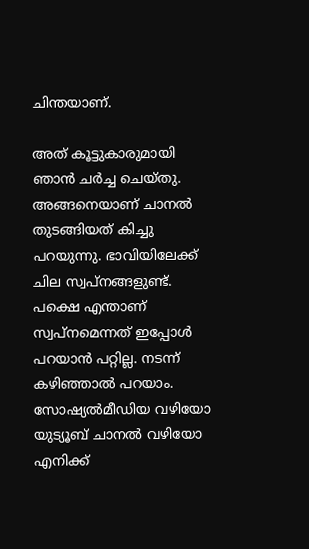ചിന്തയാണ്.

അത് കൂട്ടുകാരുമായി ഞാൻ ചർച്ച ചെയ്തു. അങ്ങനെയാണ് ചാനൽ തുടങ്ങിയത് കിച്ചു പറയുന്നു. ഭാവിയിലേക്ക് ചില സ്വപ്നങ്ങളുണ്ട്. പക്ഷെ എന്താണ് സ്വപ്നമെന്നത് ഇപ്പോൾ പറയാൻ പറ്റില്ല. നടന്ന് കഴിഞ്ഞാൽ പറയാം. സോഷ്യൽമീഡിയ വഴിയോ യുട്യൂബ് ചാനൽ വഴിയോ എനിക്ക്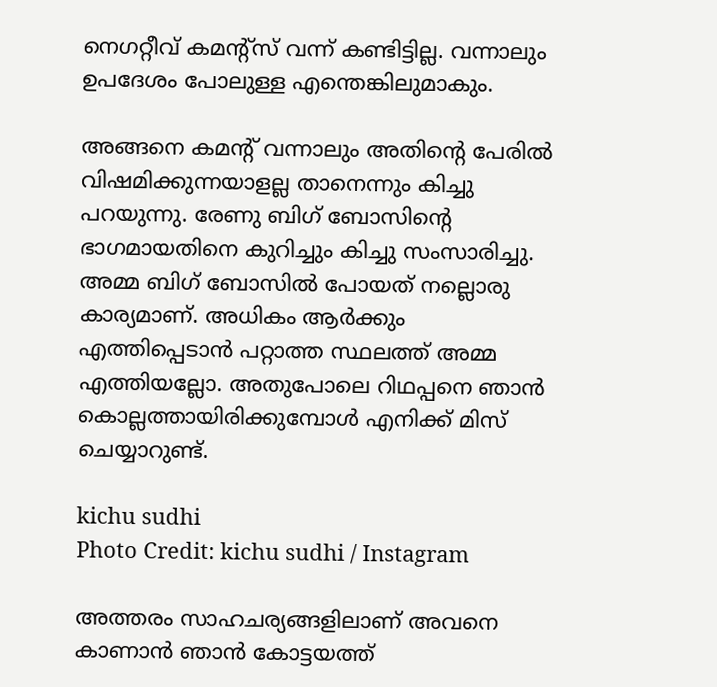നെഗറ്റീവ് കമന്റ്സ് വന്ന് കണ്ടിട്ടില്ല. വന്നാലും ഉപദേശം പോലുള്ള എന്തെങ്കിലുമാകും.

അങ്ങനെ കമന്റ് വന്നാലും അതിന്റെ പേരിൽ വിഷമിക്കുന്നയാളല്ല താനെന്നും കിച്ചു പറയുന്നു. രേണു ബിഗ് ബോസിന്റെ ഭാഗമായതിനെ കുറിച്ചും കിച്ചു സംസാരിച്ചു. അമ്മ ബിഗ് ബോസിൽ പോയത് നല്ലൊരു കാര്യമാണ്. അധികം ആർക്കും എത്തിപ്പെടാൻ പറ്റാത്ത സ്ഥലത്ത് അമ്മ എത്തിയല്ലോ. അതുപോലെ റിഥപ്പനെ ഞാൻ കൊല്ലത്തായിരിക്കുമ്പോൾ എനിക്ക് മിസ് ചെയ്യാറുണ്ട്.

kichu sudhi
Photo Credit: kichu sudhi / Instagram

അത്തരം സാഹചര്യങ്ങളിലാണ് അവനെ കാണാൻ ഞാൻ കോട്ടയത്ത്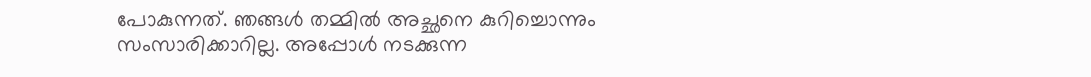പോകുന്നത്. ഞങ്ങൾ തമ്മിൽ അച്ഛനെ കുറിച്ചൊന്നും സംസാരിക്കാറില്ല. അപ്പോൾ നടക്കുന്ന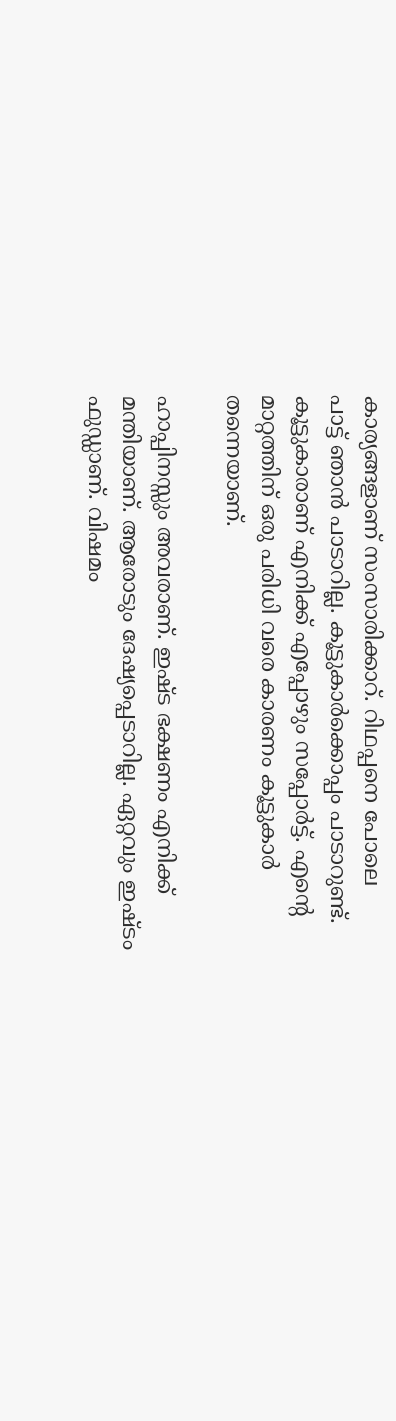കാര്യങ്ങളാണ് സംസാരിക്കാറ്. റിഥപ്പനെ പോലെ പാട്ട് ‍ഞാൻ പാടാറില്ല. കൂട്ടുകാർക്കൊപ്പം പാടാറുണ്ട്. കൂട്ടുകാരാണ് എനിക്ക് എപ്പോഴും സപ്പോർട്ട്. എന്റെ മാറ്റത്തിന് ഒരു പരിധി വരെ കാരണം കൂട്ടുകാർ തന്നെയാണ്.

ഹാപ്പിനസ്സും അവരാണ്. ഇഷ്ട ഭക്ഷണം എനിക്ക് മന്തിയാണ്. ആരോടും ദേഷ്യപ്പെടാറില്ല. ഏറ്റവും ഇഷ്ടം ഫുഡ്ഡാണ്. വിഷമം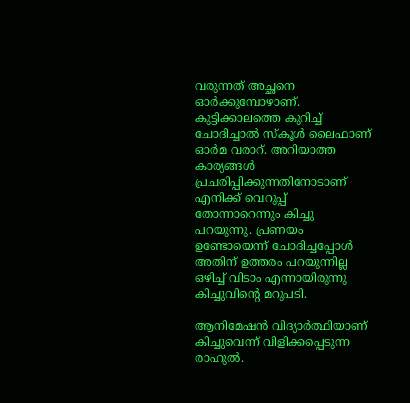വരുന്നത് അച്ഛനെ ഓർക്കുമ്പോഴാണ്. കുട്ടിക്കാലത്തെ കുറിച്ച് ചോദിച്ചാൽ സ്കൂൾ ലൈഫാണ് ഓർമ വരാറ്. അറിയാത്ത കാര്യങ്ങൾ പ്രചരിപ്പിക്കുന്നതിനോടാണ് എനിക്ക് വെറുപ്പ് തോന്നാറെന്നും കിച്ചു പറയുന്നു. പ്രണയം ഉണ്ടോയെന്ന് ചോദിച്ചപ്പോൾ അതിന് ഉത്തരം പറയുന്നില്ല ഒഴിച്ച് വിടാം എന്നായിരുന്നു കിച്ചുവിന്റെ മറുപടി.

ആനിമേഷൻ വിദ്യാർത്ഥിയാണ് കിച്ചുവെന്ന് വിളിക്കപ്പെടുന്ന രാഹുൽ.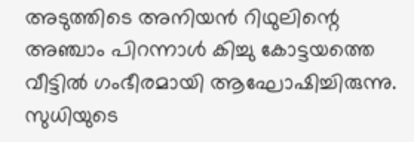അടുത്തിടെ അനിയൻ റിഥുലിന്റെ അഞ്ചാം പിറന്നാൾ കിച്ചു കോട്ടയത്തെ വീട്ടിൽ ഗംഭീരമായി ആഘോഷിച്ചിരുന്നു. സുധിയുടെ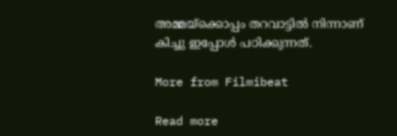അമ്മയ്ക്കൊപ്പം തറവാട്ടിൽ നിന്നാണ് കിച്ചു ഇപ്പോൾ പഠിക്കുന്നത്.

More from Filmibeat

Read more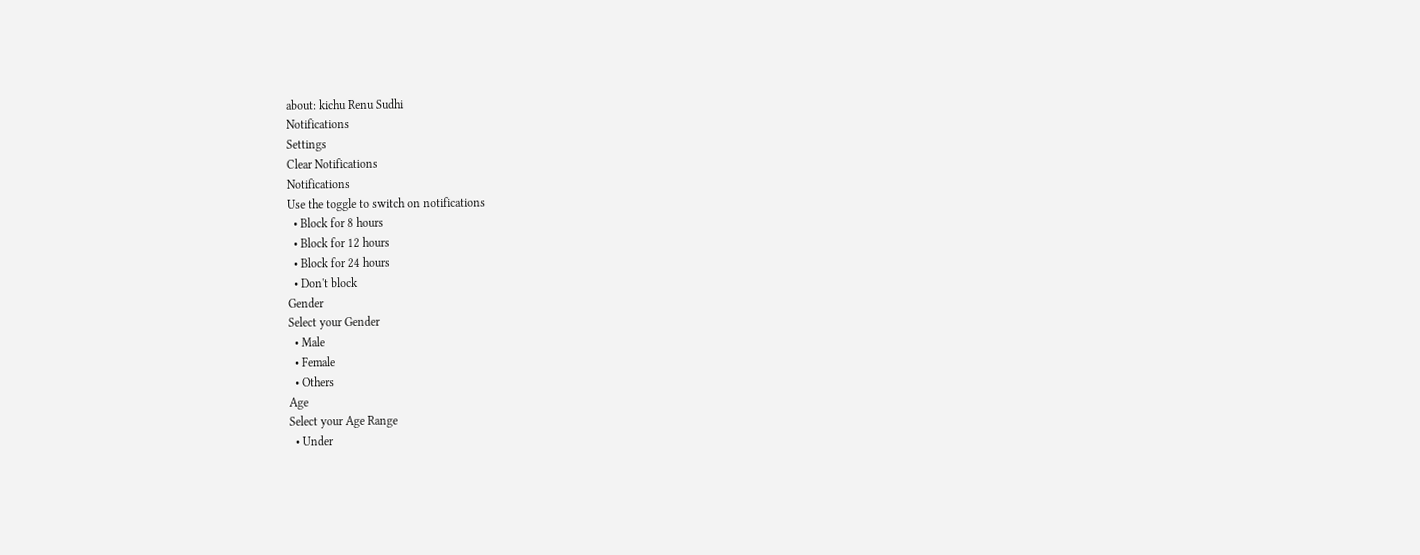about: kichu Renu Sudhi
Notifications
Settings
Clear Notifications
Notifications
Use the toggle to switch on notifications
  • Block for 8 hours
  • Block for 12 hours
  • Block for 24 hours
  • Don't block
Gender
Select your Gender
  • Male
  • Female
  • Others
Age
Select your Age Range
  • Under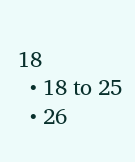18
  • 18 to 25
  • 26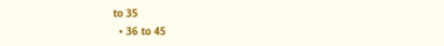to 35
  • 36 to 45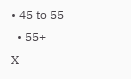• 45 to 55
  • 55+
X